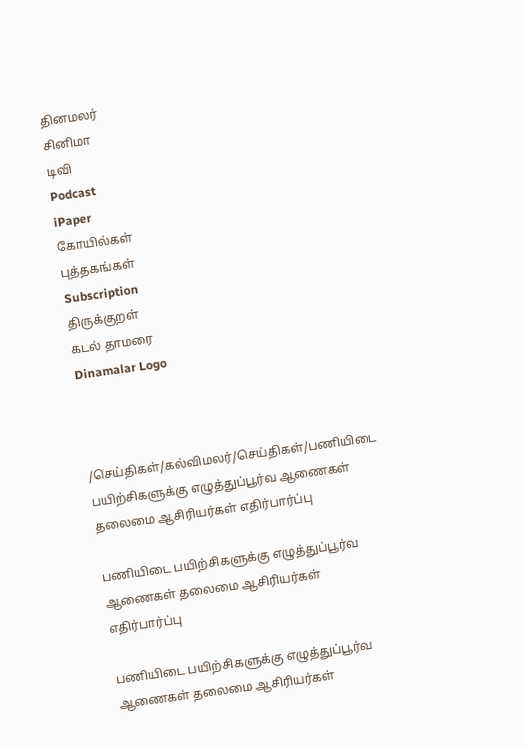தினமலர்
சினிமா
டிவி
Podcast
iPaper
கோயில்கள்
புத்தகங்கள்
Subscription
திருக்குறள்
கடல் தாமரை
Dinamalar Logo



/செய்திகள்/கல்விமலர்/செய்திகள்/பணியிடை பயிற்சிகளுக்கு எழுத்துப்பூர்வ ஆணைகள் தலைமை ஆசிரியர்கள் எதிர்பார்ப்பு

பணியிடை பயிற்சிகளுக்கு எழுத்துப்பூர்வ ஆணைகள் தலைமை ஆசிரியர்கள் எதிர்பார்ப்பு

பணியிடை பயிற்சிகளுக்கு எழுத்துப்பூர்வ ஆணைகள் தலைமை ஆசிரியர்கள்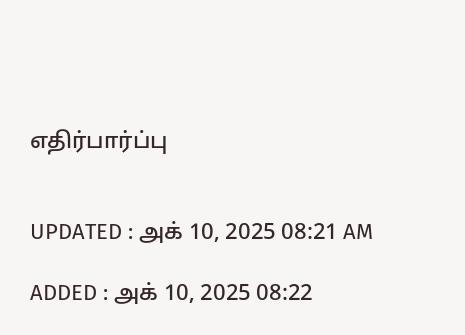எதிர்பார்ப்பு


UPDATED : அக் 10, 2025 08:21 AM

ADDED : அக் 10, 2025 08:22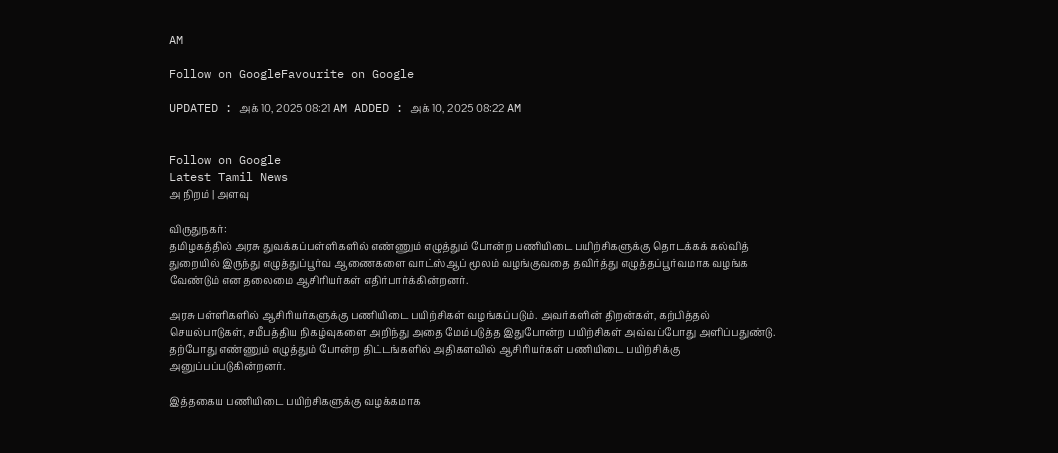AM

Follow on GoogleFavourite on Google

UPDATED : அக் 10, 2025 08:21 AM ADDED : அக் 10, 2025 08:22 AM


Follow on Google
Latest Tamil News
அ நிறம் | அளவு

விருதுநகர்:
தமிழகத்தில் அரசு துவக்கப்பள்ளிகளில் எண்ணும் எழுத்தும் போன்ற பணியிடை பயிற்சிகளுக்கு தொடக்கக் கல்வித் துறையில் இருந்து எழுத்துப்பூர்வ ஆணைகளை வாட்ஸ்ஆப் மூலம் வழங்குவதை தவிர்த்து எழுத்தப்பூர்வமாக வழங்க வேண்டும் என தலைமை ஆசிரியர்கள் எதிர்பார்க்கின்றனர்.

அரசு பள்ளிகளில் ஆசிரியர்களுக்கு பணியிடை பயிற்சிகள் வழங்கப்படும். அவர்களின் திறன்கள், கற்பித்தல் செயல்பாடுகள், சமீபத்திய நிகழ்வுகளை அறிந்து அதை மேம்படுத்த இதுபோன்ற பயிற்சிகள் அவ்வப்போது அளிப்பதுண்டு. தற்போது எண்ணும் எழுத்தும் போன்ற திட்டங்களில் அதிகளவில் ஆசிரியர்கள் பணியிடை பயிற்சிக்கு அனுப்பப்படுகின்றனர்.

இத்தகைய பணியிடை பயிற்சிகளுக்கு வழக்கமாக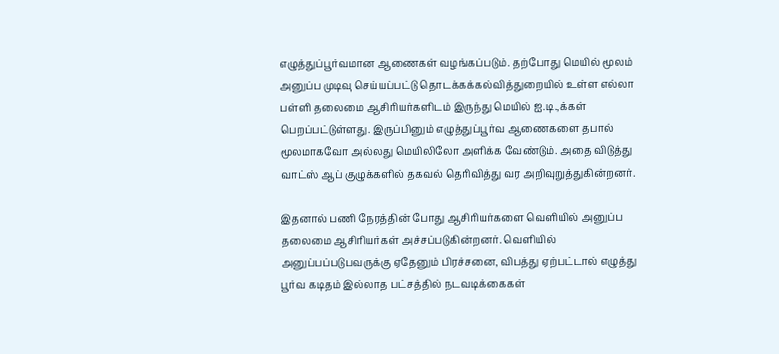எழுத்துப்பூர்வமான ஆணைகள் வழங்கப்படும். தற்போது மெயில் மூலம் அனுப்ப முடிவு செய்யப்பட்டு தொடக்கக்கல்வித்துறையில் உள்ள எல்லா பள்ளி தலைமை ஆசிரியர்களிடம் இருந்து மெயில் ஐ.டி.,க்கள் பெறப்பட்டுள்ளது. இருப்பினும் எழுத்துப்பூர்வ ஆணைகளை தபால் மூலமாகவோ அல்லது மெயிலிலோ அளிக்க வேண்டும். அதை விடுத்து வாட்ஸ் ஆப் குழுக்களில் தகவல் தெரிவித்து வர அறிவுறுத்துகின்றனர்.

இதனால் பணி நேரத்தின் போது ஆசிரியர்களை வெளியில் அனுப்ப தலைமை ஆசிரியர்கள் அச்சப்படுகின்றனர். வெளியில் அனுப்பப்படுபவருக்கு ஏதேனும் பிரச்சனை, விபத்து ஏற்பட்டால் எழுத்து பூர்வ கடிதம் இல்லாத பட்சத்தில் நடவடிக்கைகள்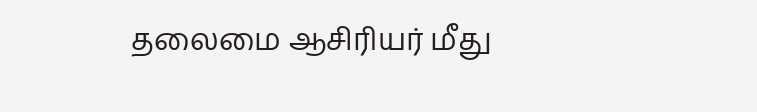தலைமை ஆசிரியர் மீது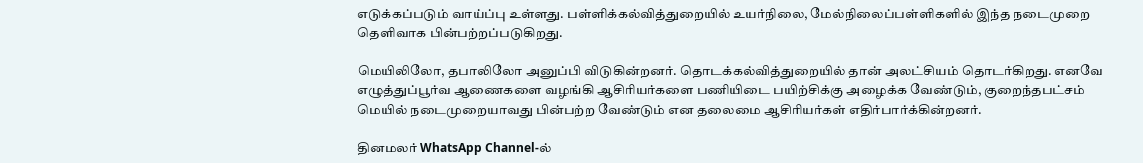எடுக்கப்படும் வாய்ப்பு உள்ளது. பள்ளிக்கல்வித்துறையில் உயர்நிலை, மேல்நிலைப்பள்ளிகளில் இந்த நடைமுறை தெளிவாக பின்பற்றப்படுகிறது.

மெயிலிலோ, தபாலிலோ அனுப்பி விடுகின்றனர். தொடக்கல்வித்துறையில் தான் அலட்சியம் தொடர்கிறது. எனவே எழுத்துப்பூர்வ ஆணைகளை வழங்கி ஆசிரியர்களை பணியிடை பயிற்சிக்கு அழைக்க வேண்டும், குறைந்தபட்சம் மெயில் நடைமுறையாவது பின்பற்ற வேண்டும் என தலைமை ஆசிரியர்கள் எதிர்பார்க்கின்றனர்.

தினமலர் WhatsApp Channel-ல்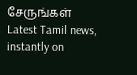சேருங்கள்
Latest Tamil news, instantly on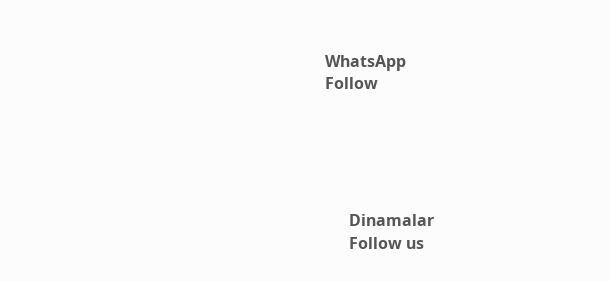WhatsApp
Follow





      Dinamalar
      Follow us